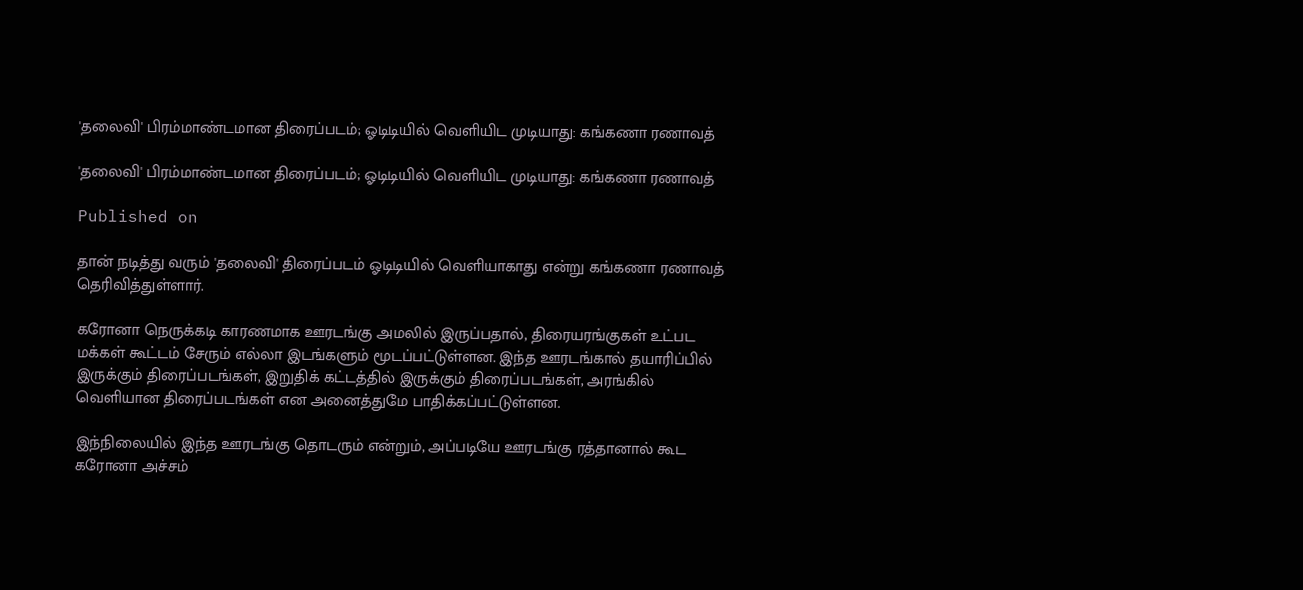'தலைவி' பிரம்மாண்டமான திரைப்படம்; ஓடிடியில் வெளியிட முடியாது: கங்கணா ரணாவத்

'தலைவி' பிரம்மாண்டமான திரைப்படம்; ஓடிடியில் வெளியிட முடியாது: கங்கணா ரணாவத்

Published on

தான் நடித்து வரும் 'தலைவி' திரைப்படம் ஓடிடியில் வெளியாகாது என்று கங்கணா ரணாவத் தெரிவித்துள்ளார்.

கரோனா நெருக்கடி காரணமாக ஊரடங்கு அமலில் இருப்பதால், திரையரங்குகள் உட்பட மக்கள் கூட்டம் சேரும் எல்லா இடங்களும் மூடப்பட்டுள்ளன. இந்த ஊரடங்கால் தயாரிப்பில் இருக்கும் திரைப்படங்கள், இறுதிக் கட்டத்தில் இருக்கும் திரைப்படங்கள், அரங்கில் வெளியான திரைப்படங்கள் என அனைத்துமே பாதிக்கப்பட்டுள்ளன.

இந்நிலையில் இந்த ஊரடங்கு தொடரும் என்றும், அப்படியே ஊரடங்கு ரத்தானால் கூட கரோனா அச்சம்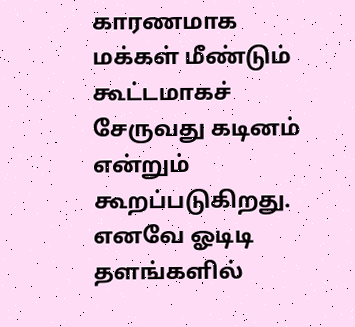காரணமாக மக்கள் மீண்டும் கூட்டமாகச் சேருவது கடினம் என்றும் கூறப்படுகிறது. எனவே ஓடிடி தளங்களில்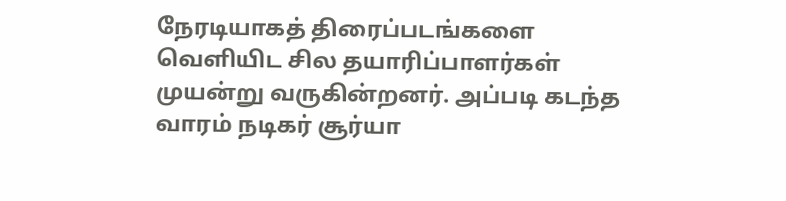நேரடியாகத் திரைப்படங்களை வெளியிட சில தயாரிப்பாளர்கள் முயன்று வருகின்றனர். அப்படி கடந்த வாரம் நடிகர் சூர்யா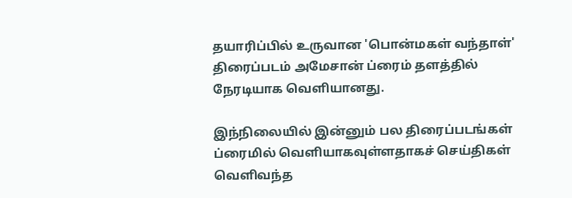தயாரிப்பில் உருவான 'பொன்மகள் வந்தாள்' திரைப்படம் அமேசான் ப்ரைம் தளத்தில் நேரடியாக வெளியானது.

இந்நிலையில் இன்னும் பல திரைப்படங்கள் ப்ரைமில் வெளியாகவுள்ளதாகச் செய்திகள் வெளிவந்த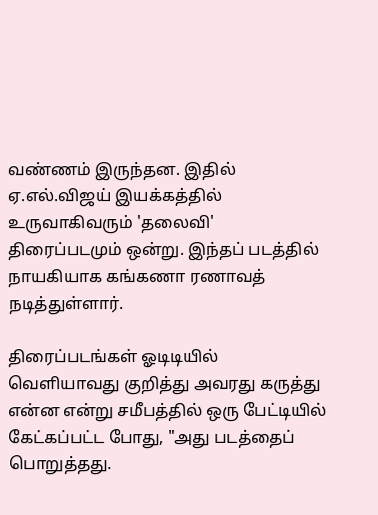வண்ணம் இருந்தன. இதில் ஏ.எல்.விஜய் இயக்கத்தில் உருவாகிவரும் 'தலைவி' திரைப்படமும் ஒன்று. இந்தப் படத்தில் நாயகியாக கங்கணா ரணாவத் நடித்துள்ளார்.

திரைப்படங்கள் ஓடிடியில் வெளியாவது குறித்து அவரது கருத்து என்ன என்று சமீபத்தில் ஒரு பேட்டியில் கேட்கப்பட்ட போது, "அது படத்தைப் பொறுத்தது.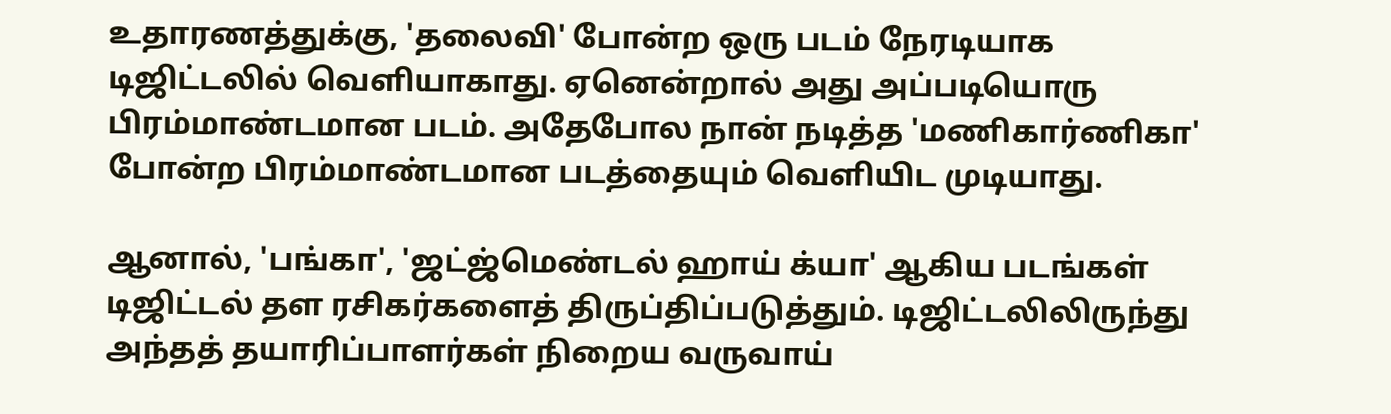உதாரணத்துக்கு, 'தலைவி' போன்ற ஒரு படம் நேரடியாக டிஜிட்டலில் வெளியாகாது. ஏனென்றால் அது அப்படியொரு பிரம்மாண்டமான படம். அதேபோல நான் நடித்த 'மணிகார்ணிகா' போன்ற பிரம்மாண்டமான படத்தையும் வெளியிட முடியாது.

ஆனால், 'பங்கா', 'ஜட்ஜ்மெண்டல் ஹாய் க்யா' ஆகிய படங்கள் டிஜிட்டல் தள ரசிகர்களைத் திருப்திப்படுத்தும். டிஜிட்டலிலிருந்து அந்தத் தயாரிப்பாளர்கள் நிறைய வருவாய்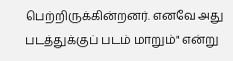பெற்றிருக்கின்றனர். எனவே அது படத்துக்குப் படம் மாறும்" என்று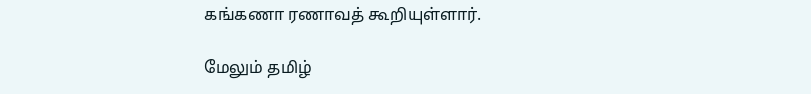கங்கணா ரணாவத் கூறியுள்ளார்.

மேலும் தமிழ்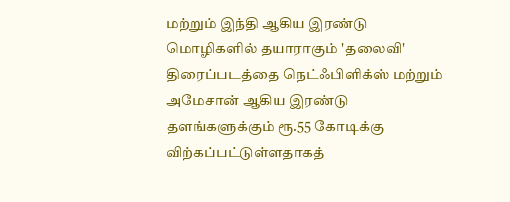மற்றும் இந்தி ஆகிய இரண்டு மொழிகளில் தயாராகும் 'தலைவி' திரைப்படத்தை நெட்ஃபிளிக்ஸ் மற்றும் அமேசான் ஆகிய இரண்டு தளங்களுக்கும் ரூ.55 கோடிக்கு விற்கப்பட்டுள்ளதாகத்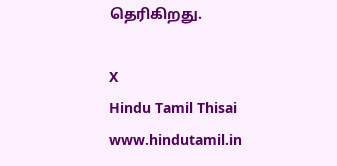தெரிகிறது.

X
Hindu Tamil Thisai
www.hindutamil.in